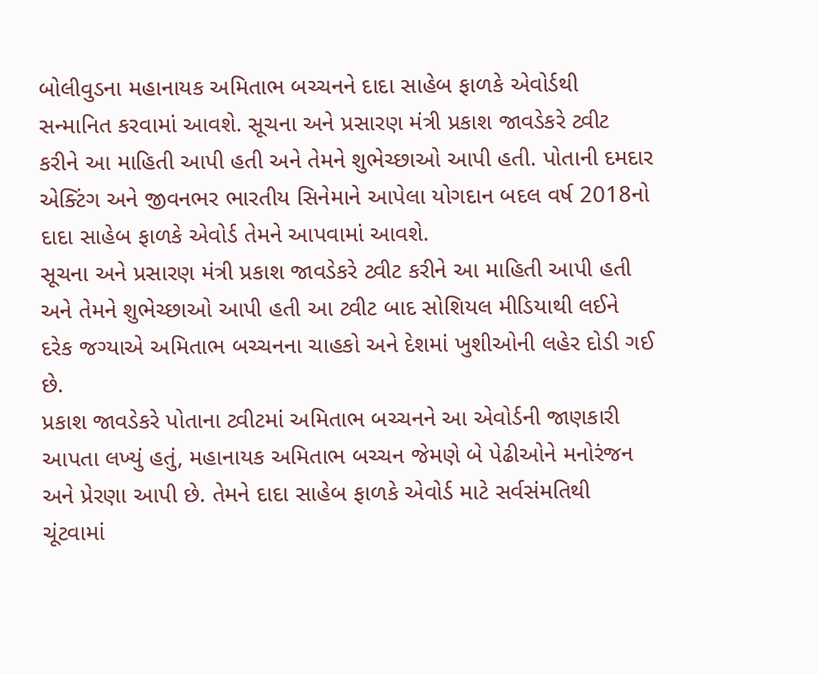બોલીવુડના મહાનાયક અમિતાભ બચ્ચનને દાદા સાહેબ ફાળકે એવોર્ડથી સન્માનિત કરવામાં આવશે. સૂચના અને પ્રસારણ મંત્રી પ્રકાશ જાવડેકરે ટ્વીટ કરીને આ માહિતી આપી હતી અને તેમને શુભેચ્છાઓ આપી હતી. પોતાની દમદાર એક્ટિંગ અને જીવનભર ભારતીય સિનેમાને આપેલા યોગદાન બદલ વર્ષ 2018નો દાદા સાહેબ ફાળકે એવોર્ડ તેમને આપવામાં આવશે.
સૂચના અને પ્રસારણ મંત્રી પ્રકાશ જાવડેકરે ટ્વીટ કરીને આ માહિતી આપી હતી અને તેમને શુભેચ્છાઓ આપી હતી આ ટ્વીટ બાદ સોશિયલ મીડિયાથી લઈને દરેક જગ્યાએ અમિતાભ બચ્ચનના ચાહકો અને દેશમાં ખુશીઓની લહેર દોડી ગઈ છે.
પ્રકાશ જાવડેકરે પોતાના ટ્વીટમાં અમિતાભ બચ્ચનને આ એવોર્ડની જાણકારી આપતા લખ્યું હતું, મહાનાયક અમિતાભ બચ્ચન જેમણે બે પેઢીઓને મનોરંજન અને પ્રેરણા આપી છે. તેમને દાદા સાહેબ ફાળકે એવોર્ડ માટે સર્વસંમતિથી ચૂંટવામાં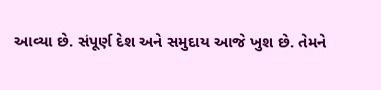આવ્યા છે. સંપૂર્ણ દેશ અને સમુદાય આજે ખુશ છે. તેમને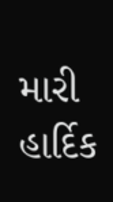મારી હાર્દિક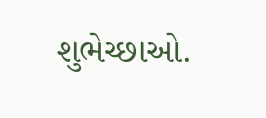શુભેચ્છાઓ.